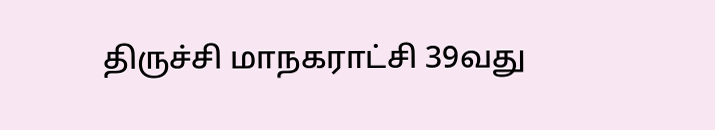திருச்சி மாநகராட்சி 39வது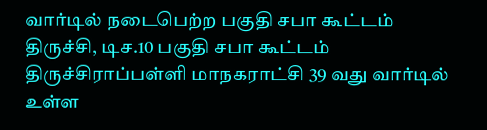வார்டில் நடைபெற்ற பகுதி சபா கூட்டம்
திருச்சி, டிச.10 பகுதி சபா கூட்டம் திருச்சிராப்பள்ளி மாநகராட்சி 39 வது வார்டில் உள்ள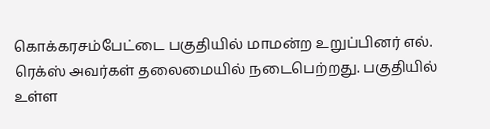கொக்கரசம்பேட்டை பகுதியில் மாமன்ற உறுப்பினர் எல். ரெக்ஸ் அவர்கள் தலைமையில் நடைபெற்றது. பகுதியில் உள்ள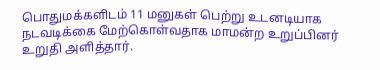பொதுமக்களிடம் 11 மனுகள் பெற்று உடனடியாக நடவடிக்கை மேற்கொள்வதாக மாமன்ற உறுப்பினர் உறுதி அளித்தார்.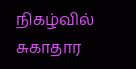நிகழ்வில் சுகாதார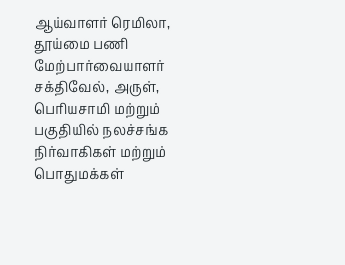ஆய்வாளர் ரெமிலா, தூய்மை பணி மேற்பார்வையாளர் சக்திவேல், அருள், பெரியசாமி மற்றும் பகுதியில் நலச்சங்க நிர்வாகிகள் மற்றும் பொதுமக்கள்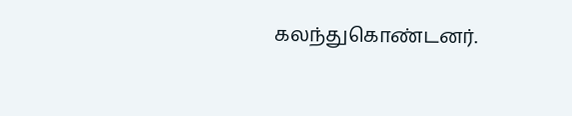கலந்துகொண்டனர்.